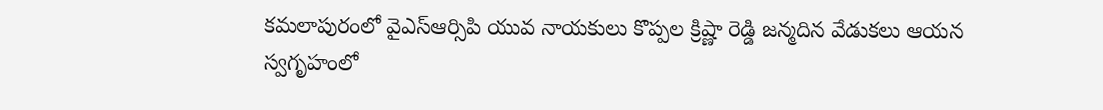కమలాపురంలో వైఎస్ఆర్సిపి యువ నాయకులు కొప్పల క్రిష్ణా రెడ్డి జన్మదిన వేడుకలు ఆయన స్వగృహంలో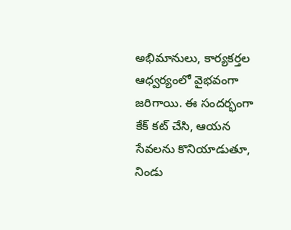అభిమానులు, కార్యకర్తల ఆధ్వర్యంలో వైభవంగా జరిగాయి. ఈ సందర్భంగా కేక్ కట్ చేసి, ఆయన సేవలను కొనియాడుతూ, నిండు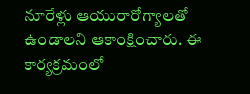నూరేళ్లు ఆయురారోగ్యాలతో ఉండాలని ఆకాంక్షించారు. ఈ కార్యక్రమంలో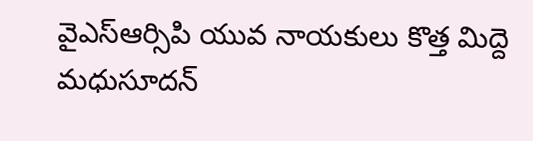వైఎస్ఆర్సిపి యువ నాయకులు కొత్త మిద్దె మధుసూదన్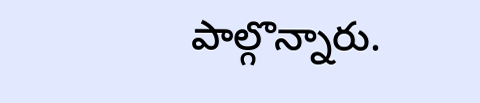పాల్గొన్నారు.